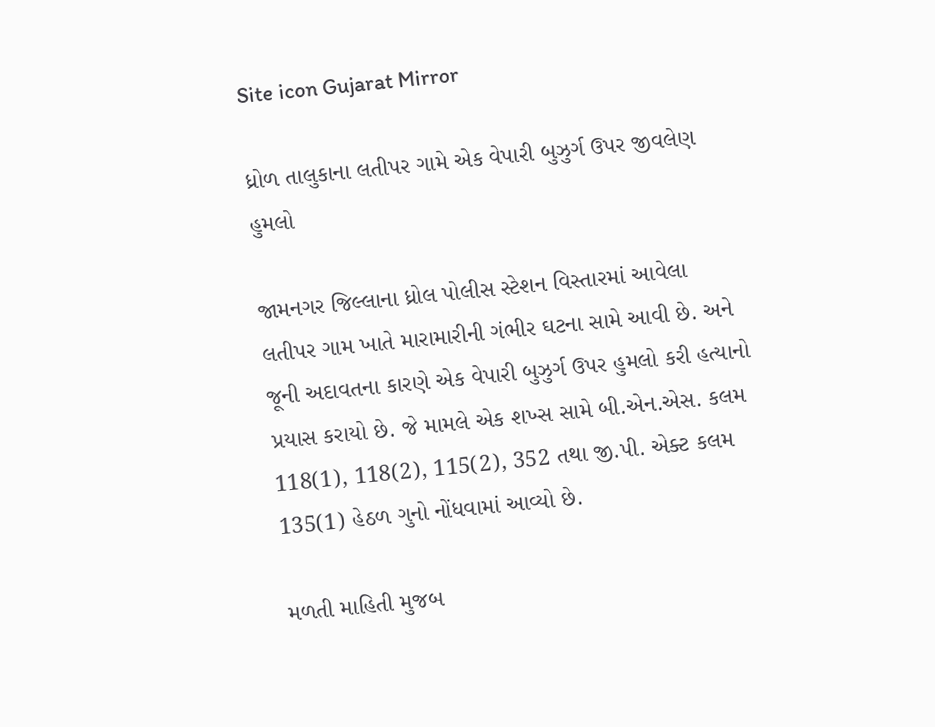Site icon Gujarat Mirror

ધ્રોળ તાલુકાના લતીપર ગામે એક વેપારી બુઝુર્ગ ઉપર જીવલેણ હુમલો

જામનગર જિલ્લાના ધ્રોલ પોલીસ સ્ટેશન વિસ્તારમાં આવેલા લતીપર ગામ ખાતે મારામારીની ગંભીર ઘટના સામે આવી છે. અને જૂની અદાવતના કારણે એક વેપારી બુઝુર્ગ ઉપર હુમલો કરી હત્યાનો પ્રયાસ કરાયો છે. જે મામલે એક શખ્સ સામે બી.એન.એસ. કલમ 118(1), 118(2), 115(2), 352 તથા જી.પી. એક્ટ કલમ 135(1) હેઠળ ગુનો નોંધવામાં આવ્યો છે.

મળતી માહિતી મુજબ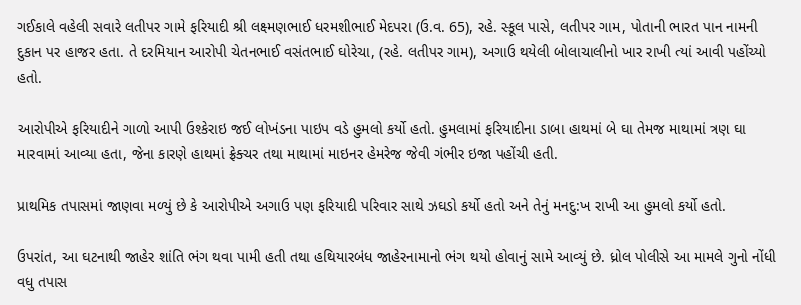ગઈકાલે વહેલી સવારે લતીપર ગામે ફરિયાદી શ્રી લક્ષ્મણભાઈ ધરમશીભાઈ મેદપરા (ઉ.વ. 65), રહે. સ્કૂલ પાસે, લતીપર ગામ, પોતાની ભારત પાન નામની દુકાન પર હાજર હતા. તે દરમિયાન આરોપી ચેતનભાઈ વસંતભાઈ ઘોરેચા, (રહે. લતીપર ગામ), અગાઉ થયેલી બોલાચાલીનો ખાર રાખી ત્યાં આવી પહોંચ્યો હતો.

આરોપીએ ફરિયાદીને ગાળો આપી ઉશ્કેરાઇ જઈ લોખંડના પાઇપ વડે હુમલો કર્યો હતો. હુમલામાં ફરિયાદીના ડાબા હાથમાં બે ઘા તેમજ માથામાં ત્રણ ઘા મારવામાં આવ્યા હતા, જેના કારણે હાથમાં ફ્રેક્ચર તથા માથામાં માઇનર હેમરેજ જેવી ગંભીર ઇજા પહોંચી હતી.

પ્રાથમિક તપાસમાં જાણવા મળ્યું છે કે આરોપીએ અગાઉ પણ ફરિયાદી પરિવાર સાથે ઝઘડો કર્યો હતો અને તેનું મનદુ:ખ રાખી આ હુમલો કર્યો હતો.

ઉપરાંત, આ ઘટનાથી જાહેર શાંતિ ભંગ થવા પામી હતી તથા હથિયારબંધ જાહેરનામાનો ભંગ થયો હોવાનું સામે આવ્યું છે. ધ્રોલ પોલીસે આ મામલે ગુનો નોંધી વધુ તપાસ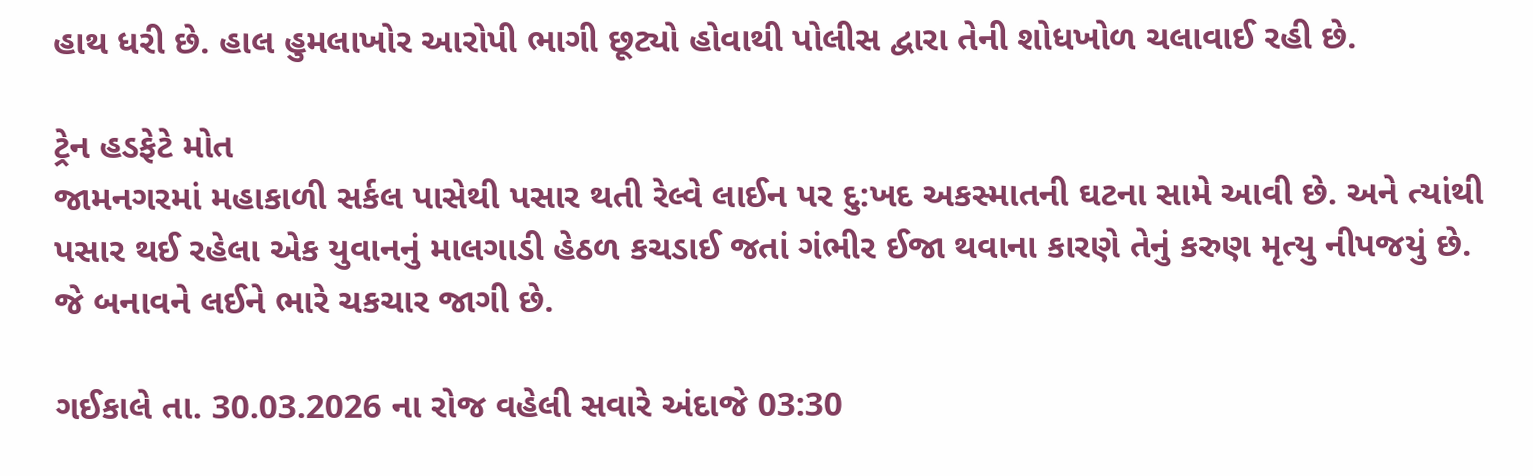હાથ ધરી છે. હાલ હુમલાખોર આરોપી ભાગી છૂટ્યો હોવાથી પોલીસ દ્વારા તેની શોધખોળ ચલાવાઈ રહી છે.

ટ્રેન હડફેટે મોત
જામનગરમાં મહાકાળી સર્કલ પાસેથી પસાર થતી રેલ્વે લાઈન પર દુ:ખદ અકસ્માતની ઘટના સામે આવી છે. અને ત્યાંથી પસાર થઈ રહેલા એક યુવાનનું માલગાડી હેઠળ કચડાઈ જતાં ગંભીર ઈજા થવાના કારણે તેનું કરુણ મૃત્યુ નીપજયું છે. જે બનાવને લઈને ભારે ચકચાર જાગી છે.

ગઈકાલે તા. 30.03.2026 ના રોજ વહેલી સવારે અંદાજે 03:30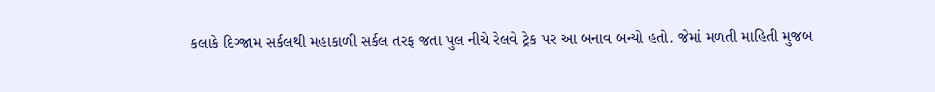કલાકે દિગ્જામ સર્કલથી મહાકાળી સર્કલ તરફ જતા પુલ નીચે રેલવે ટ્રેક પર આ બનાવ બન્યો હતો. જેમાં મળતી માહિતી મુજબ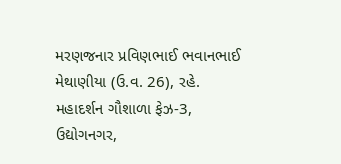મરણજનાર પ્રવિણભાઈ ભવાનભાઈ મેથાણીયા (ઉ.વ. 26), રહે. મહાદર્શન ગૌશાળા ફેઝ-3, ઉદ્યોગનગર,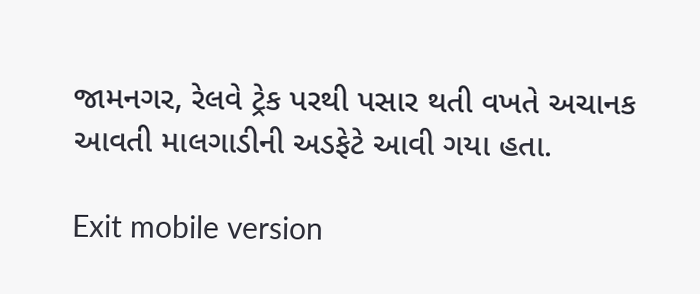જામનગર, રેલવે ટ્રેક પરથી પસાર થતી વખતે અચાનક આવતી માલગાડીની અડફેટે આવી ગયા હતા.

Exit mobile version